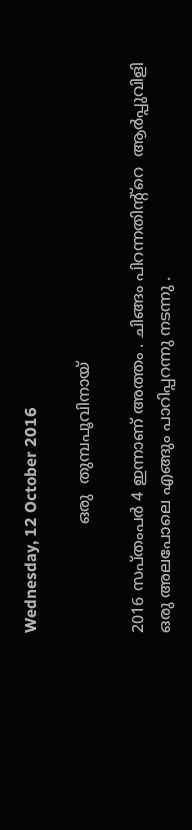Wednesday, 12 October 2016

                      ഒരു  തുമ്പപൂവിനായ്

2016 സപ്തംപർ 4 ഇന്നാണ് അത്തം . ചിങ്ങം പിറന്നതിന്റ്റെ  ആർപ്പുവിളി ഒരു അലപോലെ എങ്ങും പാറിപ്പറന്നു നടന്നു .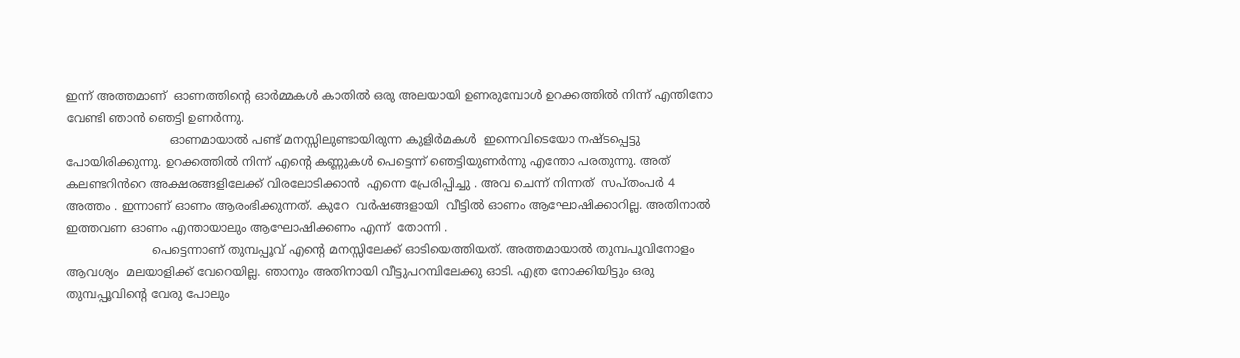ഇന്ന് അത്തമാണ്  ഓണത്തിന്റെ ഓർമ്മകൾ കാതിൽ ഒരു അലയായി ഉണരുമ്പോൾ ഉറക്കത്തിൽ നിന്ന് എന്തിനോ വേണ്ടി ഞാൻ ഞെട്ടി ഉണർന്നു.
                            ഓണമായാൽ പണ്ട് മനസ്സിലുണ്ടായിരുന്ന കുളിർമകൾ  ഇന്നെവിടെയോ നഷ്ടപ്പെട്ടു പോയിരിക്കുന്നു. ഉറക്കത്തിൽ നിന്ന് എന്റെ കണ്ണുകൾ പെട്ടെന്ന് ഞെട്ടിയുണർന്നു എന്തോ പരതുന്നു. അത് കലണ്ടറിൻറെ അക്ഷരങ്ങളിലേക്ക് വിരലോടിക്കാൻ  എന്നെ പ്രേരിപ്പിച്ചു . അവ ചെന്ന് നിന്നത്  സപ്തംപർ 4 അത്തം . ഇന്നാണ് ഓണം ആരംഭിക്കുന്നത്. കുറേ  വർഷങ്ങളായി  വീട്ടിൽ ഓണം ആഘോഷിക്കാറില്ല. അതിനാൽ ഇത്തവണ ഓണം എന്തായാലും ആഘോഷിക്കണം എന്ന്  തോന്നി .
                       പെട്ടെന്നാണ് തുമ്പപ്പൂവ് എന്റെ മനസ്സിലേക്ക് ഓടിയെത്തിയത്. അത്തമായാൽ തുമ്പപൂവിനോളം ആവശ്യം  മലയാളിക്ക് വേറെയില്ല. ഞാനും അതിനായി വീട്ടുപറമ്പിലേക്കു ഓടി. എത്ര നോക്കിയിട്ടും ഒരു തുമ്പപ്പൂവിന്റെ വേരു പോലും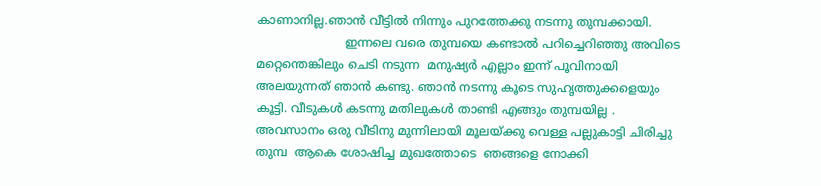കാണാനില്ല.ഞാൻ വീട്ടിൽ നിന്നും പുറത്തേക്കു നടന്നു തുമ്പക്കായി.
                        ഇന്നലെ വരെ തുമ്പയെ കണ്ടാൽ പറിച്ചെറിഞ്ഞു അവിടെ മറ്റെന്തെങ്കിലും ചെടി നടുന്ന  മനുഷ്യർ എല്ലാം ഇന്ന് പൂവിനായി   അലയുന്നത് ഞാൻ കണ്ടു. ഞാൻ നടന്നു കൂടെ സുഹൃത്തുക്കളെയും കൂട്ടി. വീടുകൾ കടന്നു മതിലുകൾ താണ്ടി എങ്ങും തുമ്പയില്ല . അവസാനം ഒരു വീടിനു മുന്നിലായി മൂലയ്ക്കു വെള്ള പല്ലുകാട്ടി ചിരിച്ചു തുമ്പ  ആകെ ശോഷിച്ച മുഖത്തോടെ  ഞങ്ങളെ നോക്കി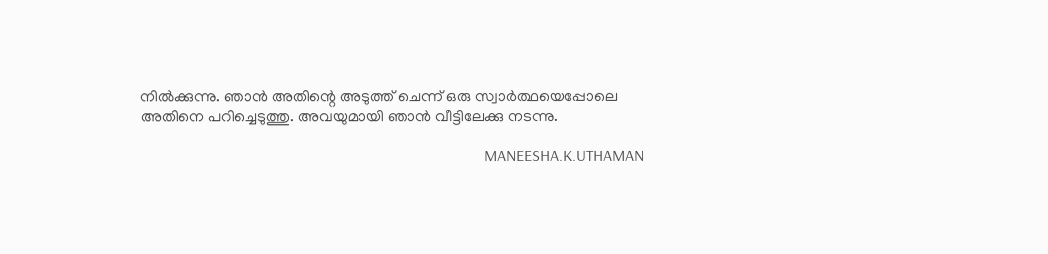നിൽക്കുന്നു. ഞാൻ അതിന്റെ അടുത്ത് ചെന്ന് ഒരു സ്വാർത്ഥയെപ്പോലെ അതിനെ പറിച്ചെടുത്തു. അവയുമായി ഞാൻ വീട്ടിലേക്കു നടന്നു.

                                                                                      MANEESHA.K.UTHAMAN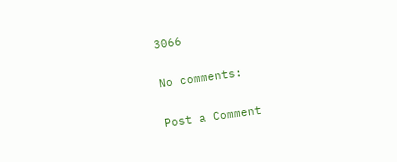3066

No comments:

Post a Comment